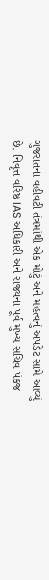ગુજરાતના વહીવટી તંત્રમાંથી એક મોટું અને મહત્વનું અપડેટ સામે આવ્યું છે. નિવૃત્ત વરિષ્ઠ IAS અધિકારી અને રાજ્યના પૂર્વ મુખ્ય સચિવ પંકજ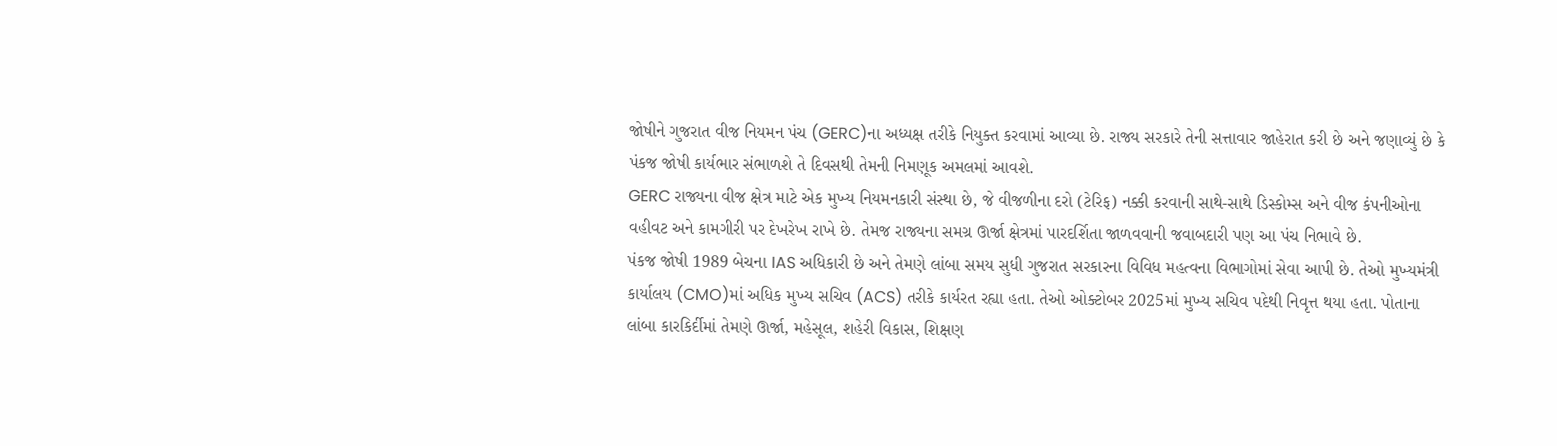જોષીને ગુજરાત વીજ નિયમન પંચ (GERC)ના અધ્યક્ષ તરીકે નિયુક્ત કરવામાં આવ્યા છે. રાજ્ય સરકારે તેની સત્તાવાર જાહેરાત કરી છે અને જણાવ્યું છે કે પંકજ જોષી કાર્યભાર સંભાળશે તે દિવસથી તેમની નિમણૂક અમલમાં આવશે.
GERC રાજ્યના વીજ ક્ષેત્ર માટે એક મુખ્ય નિયમનકારી સંસ્થા છે, જે વીજળીના દરો (ટેરિફ) નક્કી કરવાની સાથે-સાથે ડિસ્કોમ્સ અને વીજ કંપનીઓના વહીવટ અને કામગીરી પર દેખરેખ રાખે છે. તેમજ રાજ્યના સમગ્ર ઊર્જા ક્ષેત્રમાં પારદર્શિતા જાળવવાની જવાબદારી પણ આ પંચ નિભાવે છે.
પંકજ જોષી 1989 બેચના IAS અધિકારી છે અને તેમણે લાંબા સમય સુધી ગુજરાત સરકારના વિવિધ મહત્વના વિભાગોમાં સેવા આપી છે. તેઓ મુખ્યમંત્રી કાર્યાલય (CMO)માં અધિક મુખ્ય સચિવ (ACS) તરીકે કાર્યરત રહ્યા હતા. તેઓ ઓક્ટોબર 2025માં મુખ્ય સચિવ પદેથી નિવૃત્ત થયા હતા. પોતાના લાંબા કારકિર્દીમાં તેમણે ઊર્જા, મહેસૂલ, શહેરી વિકાસ, શિક્ષણ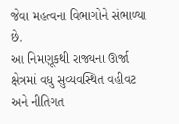જેવા મહત્વના વિભાગોને સંભાળ્યા છે.
આ નિમણૂકથી રાજ્યના ઊર્જા ક્ષેત્રમાં વધુ સુવ્યવસ્થિત વહીવટ અને નીતિગત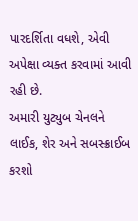પારદર્શિતા વધશે, એવી અપેક્ષા વ્યક્ત કરવામાં આવી રહી છે.
અમારી યુટ્યુબ ચેનલને લાઈક, શેર અને સબસ્ક્રાઈબ કરશો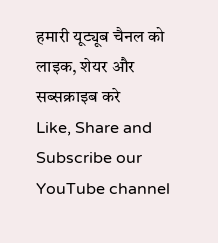हमारी यूट्यूब चैनल को लाइक, शेयर और सब्सक्राइब करे
Like, Share and Subscribe our YouTube channel